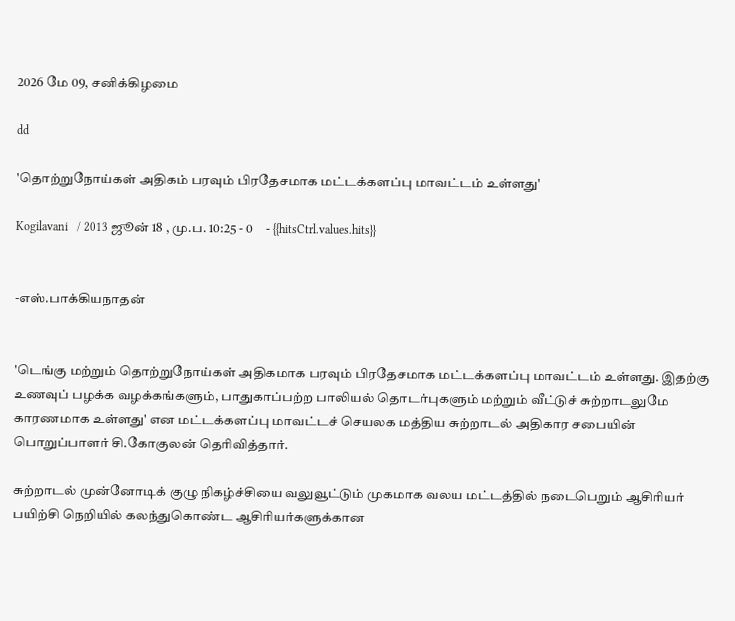2026 மே 09, சனிக்கிழமை

dd

'தொற்றுநோய்கள் அதிகம் பரவும் பிரதேசமாக மட்டக்களப்பு மாவட்டம் உள்ளது'

Kogilavani   / 2013 ஜூன் 18 , மு.ப. 10:25 - 0     - {{hitsCtrl.values.hits}}


-எஸ்.பாக்கியநாதன்


'டெங்கு மற்றும் தொற்றுநோய்கள் அதிகமாக பரவும் பிரதேசமாக மட்டக்களப்பு மாவட்டம் உள்ளது. இதற்கு உணவுப் பழக்க வழக்கங்களும், பாதுகாப்பற்ற பாலியல் தொடர்புகளும் மற்றும் வீட்டுச் சுற்றாடலுமே காரணமாக உள்ளது' என மட்டக்களப்பு மாவட்டச் செயலக மத்திய சுற்றாடல் அதிகார சபையின் பொறுப்பாளர் சி.கோகுலன் தெரிவித்தார்.

சுற்றாடல் முன்னோடிக் குழு நிகழ்ச்சியை வலுவூட்டும் முகமாக வலய மட்டத்தில் நடைபெறும் ஆசிரியர் பயிற்சி நெறியில் கலந்துகொண்ட ஆசிரியர்களுக்கான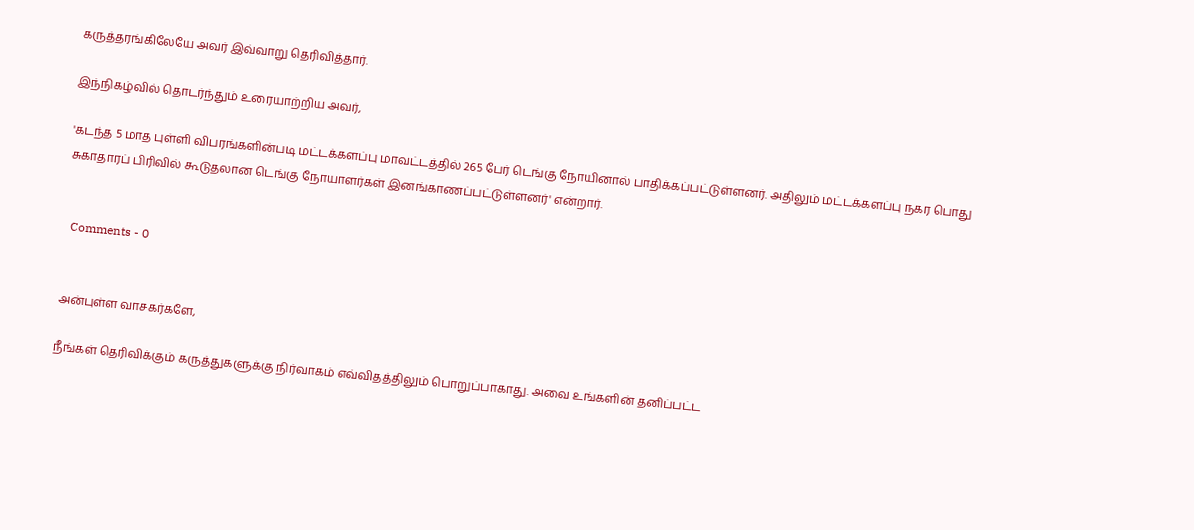கருத்தரங்கிலேயே அவர் இவ்வாறு தெரிவித்தார்.

இந்நிகழ்வில் தொடர்ந்தும் உரையாற்றிய அவர்,

'கடந்த 5 மாத புள்ளி விபரங்களின்படி மட்டக்களப்பு மாவட்டத்தில் 265 பேர் டெங்கு நோயினால் பாதிக்கப்பட்டுள்ளனர். அதிலும் மட்டக்களப்பு நகர பொது சுகாதாரப் பிரிவில் கூடுதலான டெங்கு நோயாளர்கள் இனங்காணப்பட்டுள்ளனர்' என்றார்.


  Comments - 0


அன்புள்ள வாசகர்களே,

நீங்கள் தெரிவிக்கும் கருத்துகளுக்கு நிர்வாகம் எவ்விதத்திலும் பொறுப்பாகாது. அவை உங்களின் தனிப்பட்ட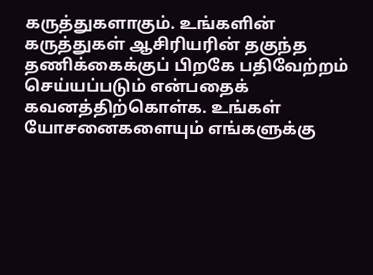கருத்துகளாகும். உங்களின் கருத்துகள் ஆசிரியரின் தகுந்த தணிக்கைக்குப் பிறகே பதிவேற்றம் செய்யப்படும் என்பதைக் கவனத்திற்கொள்க. உங்கள் யோசனைகளையும் எங்களுக்கு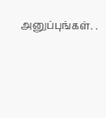அனுப்புங்கள். .